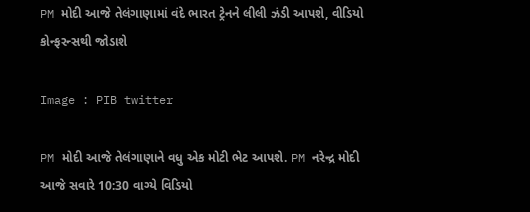PM મોદી આજે તેલંગાણામાં વંદે ભારત ટ્રેનને લીલી ઝંડી આપશે, વીડિયો કોન્ફરન્સથી જોડાશે

Image : PIB twitter

PM મોદી આજે તેલંગાણાને વધુ એક મોટી ભેટ આપશે. PM નરેન્દ્ર મોદી આજે સવારે 10:30 વાગ્યે વિડિયો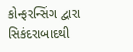કોન્ફરન્સિંગ દ્વારા સિકંદરાબાદથી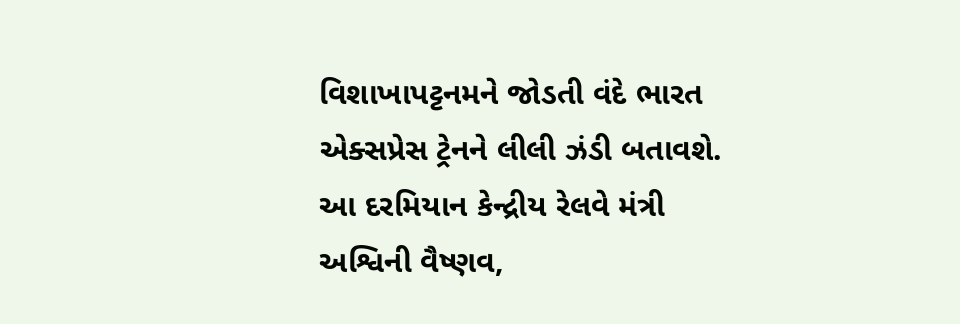વિશાખાપટ્ટનમને જોડતી વંદે ભારત એક્સપ્રેસ ટ્રેનને લીલી ઝંડી બતાવશે. આ દરમિયાન કેન્દ્રીય રેલવે મંત્રી અશ્વિની વૈષ્ણવ,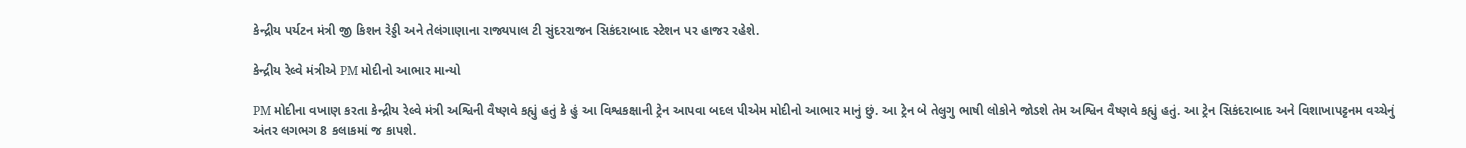કેન્દ્રીય પર્યટન મંત્રી જી કિશન રેડ્ડી અને તેલંગાણાના રાજ્યપાલ ટી સુંદરરાજન સિકંદરાબાદ સ્ટેશન પર હાજર રહેશે.

કેન્દ્રીય રેલ્વે મંત્રીએ PM મોદીનો આભાર માન્યો

PM મોદીના વખાણ કરતા કેન્દ્રીય રેલ્વે મંત્રી અશ્વિની વૈષ્ણવે કહ્યું હતું કે હું આ વિશ્વકક્ષાની ટ્રેન આપવા બદલ પીએમ મોદીનો આભાર માનું છું. આ ટ્રેન બે તેલુગુ ભાષી લોકોને જોડશે તેમ અશ્વિન વૈષ્ણવે કહ્યું હતું. આ ટ્રેન સિકંદરાબાદ અને વિશાખાપટ્ટનમ વચ્ચેનું અંતર લગભગ 8 કલાકમાં જ કાપશે.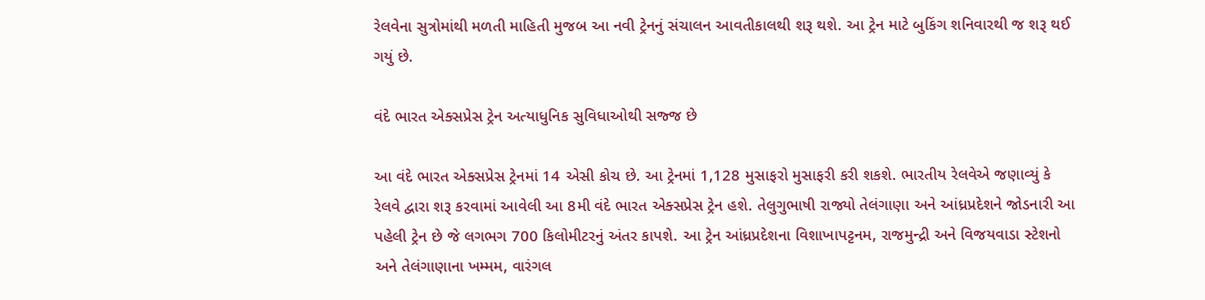રેલવેના સુત્રોમાંથી મળતી માહિતી મુજબ આ નવી ટ્રેનનું સંચાલન આવતીકાલથી શરૂ થશે. આ ટ્રેન માટે બુકિંગ શનિવારથી જ શરૂ થઈ ગયું છે.

વંદે ભારત એક્સપ્રેસ ટ્રેન અત્યાધુનિક સુવિધાઓથી સજ્જ છે

આ વંદે ભારત એક્સપ્રેસ ટ્રેનમાં 14 એસી કોચ છે. આ ટ્રેનમાં 1,128 મુસાફરો મુસાફરી કરી શકશે. ભારતીય રેલવેએ જણાવ્યું કે રેલવે દ્વારા શરૂ કરવામાં આવેલી આ 8મી વંદે ભારત એક્સપ્રેસ ટ્રેન હશે. તેલુગુભાષી રાજ્યો તેલંગાણા અને આંધ્રપ્રદેશને જોડનારી આ પહેલી ટ્રેન છે જે લગભગ 700 કિલોમીટરનું અંતર કાપશે. આ ટ્રેન આંધ્રપ્રદેશના વિશાખાપટ્ટનમ, રાજમુન્દ્રી અને વિજયવાડા સ્ટેશનો અને તેલંગાણાના ખમ્મમ, વારંગલ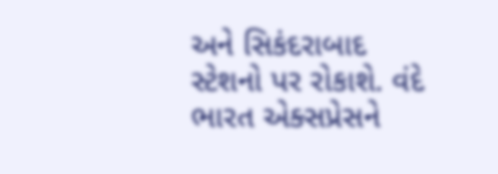અને સિકંદરાબાદ સ્ટેશનો પર રોકાશે. વંદે ભારત એક્સપ્રેસને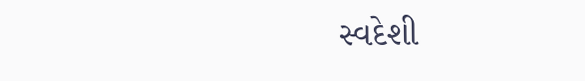સ્વદેશી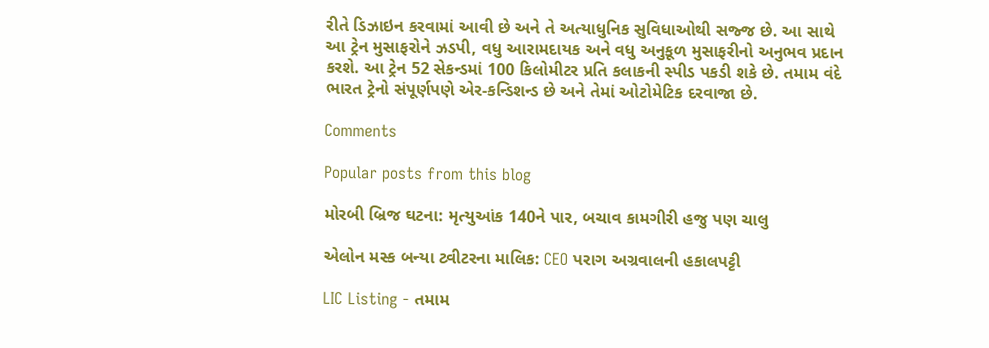રીતે ડિઝાઇન કરવામાં આવી છે અને તે અત્યાધુનિક સુવિધાઓથી સજ્જ છે. આ સાથે આ ટ્રેન મુસાફરોને ઝડપી, વધુ આરામદાયક અને વધુ અનુકૂળ મુસાફરીનો અનુભવ પ્રદાન કરશે. આ ટ્રેન 52 સેકન્ડમાં 100 કિલોમીટર પ્રતિ કલાકની સ્પીડ પકડી શકે છે. તમામ વંદે ભારત ટ્રેનો સંપૂર્ણપણે એર-કન્ડિશન્ડ છે અને તેમાં ઓટોમેટિક દરવાજા છે.

Comments

Popular posts from this blog

મોરબી બ્રિજ ઘટના: મૃત્યુઆંક 140ને પાર, બચાવ કામગીરી હજુ પણ ચાલુ

એલોન મસ્ક બન્યા ટ્વીટરના માલિક: CEO પરાગ અગ્રવાલની હકાલપટ્ટી

LIC Listing - તમામ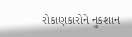રોકાણકારોને નુકશાન